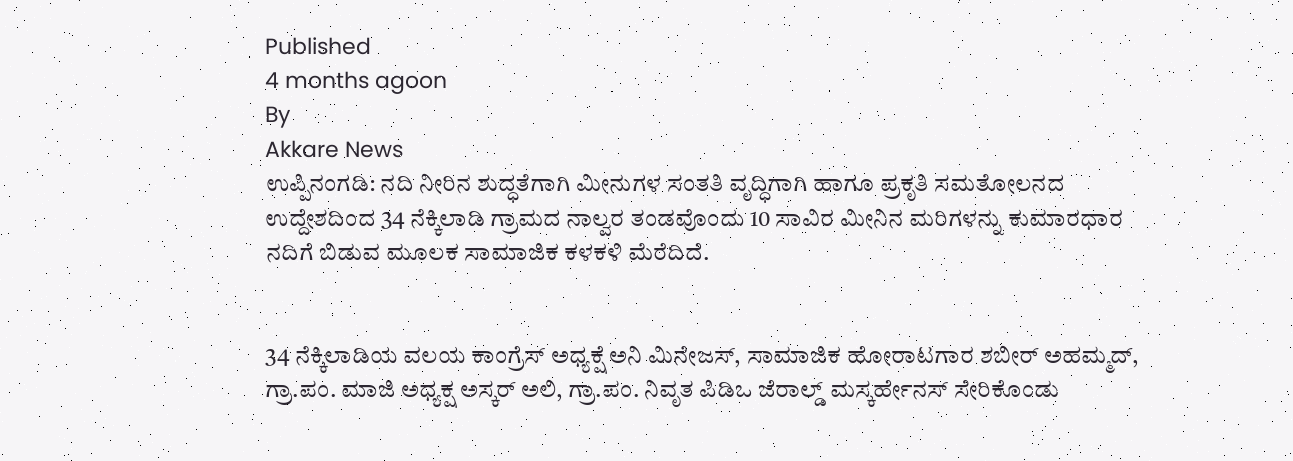Published
4 months agoon
By
Akkare News
ಉಪ್ಪಿನಂಗಡಿ: ನದಿ ನೀರಿನ ಶುದ್ಧತೆಗಾಗಿ ಮೀನುಗಳ ಸಂತತಿ ವೃದ್ಧಿಗಾಗಿ ಹಾಗೂ ಪ್ರಕೃತಿ ಸಮತೋಲನದ ಉದ್ದೇಶದಿಂದ 34 ನೆಕ್ಕಿಲಾಡಿ ಗ್ರಾಮದ ನಾಲ್ವರ ತಂಡವೊಂದು 10 ಸಾವಿರ ಮೀನಿನ ಮರಿಗಳನ್ನು ಕುಮಾರಧಾರ ನದಿಗೆ ಬಿಡುವ ಮೂಲಕ ಸಾಮಾಜಿಕ ಕಳಕಳಿ ಮೆರೆದಿದೆ.


34 ನೆಕ್ಕಿಲಾಡಿಯ ವಲಯ ಕಾಂಗ್ರೆಸ್ ಅಧ್ಯಕ್ಷೆ ಅನಿ ಮಿನೇಜಸ್, ಸಾಮಾಜಿಕ ಹೋರಾಟಗಾರ ಶಬೀರ್ ಅಹಮ್ಮದ್, ಗ್ರಾ.ಪಂ. ಮಾಜಿ ಅಧ್ಯಕ್ಷ ಅಸ್ಕರ್ ಅಲಿ, ಗ್ರಾ.ಪಂ. ನಿವೃತ ಪಿಡಿಒ ಜೆರಾಲ್ಡ್ ಮಸ್ಕರ್ಹೇನಸ್ ಸೇರಿಕೊಂಡು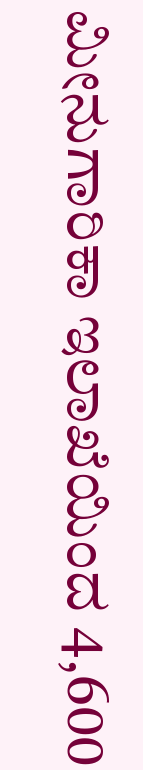ಮೀನುಗಾರಿಕಾ ಇಲಾಖೆಯಿಂದ 4,600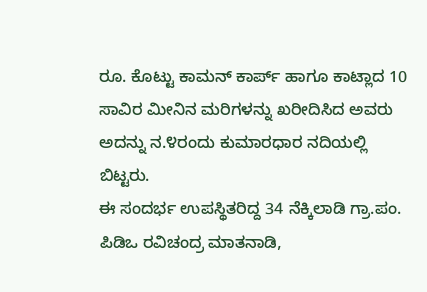ರೂ. ಕೊಟ್ಟು ಕಾಮನ್ ಕಾರ್ಪ್ ಹಾಗೂ ಕಾಟ್ಲಾದ 10 ಸಾವಿರ ಮೀನಿನ ಮರಿಗಳನ್ನು ಖರೀದಿಸಿದ ಅವರು ಅದನ್ನು ನ.೪ರಂದು ಕುಮಾರಧಾರ ನದಿಯಲ್ಲಿ ಬಿಟ್ಟರು.
ಈ ಸಂದರ್ಭ ಉಪಸ್ಥಿತರಿದ್ದ 34 ನೆಕ್ಕಿಲಾಡಿ ಗ್ರಾ.ಪಂ. ಪಿಡಿಒ ರವಿಚಂದ್ರ ಮಾತನಾಡಿ,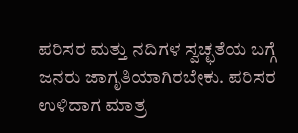ಪರಿಸರ ಮತ್ತು ನದಿಗಳ ಸ್ವಚ್ಛತೆಯ ಬಗ್ಗೆ ಜನರು ಜಾಗೃತಿಯಾಗಿರಬೇಕು. ಪರಿಸರ ಉಳಿದಾಗ ಮಾತ್ರ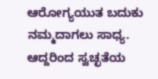ಆರೋಗ್ಯಯುತ ಬದುಕು ನಮ್ಮದಾಗಲು ಸಾಧ್ಯ. ಆದ್ದರಿಂದ ಸ್ವಚ್ಛತೆಯ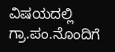ವಿಷಯದಲ್ಲಿ ಗ್ರಾ.ಪಂ.ನೊಂದಿಗೆ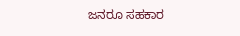ಜನರೂ ಸಹಕಾರ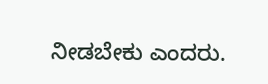ನೀಡಬೇಕು ಎಂದರು.